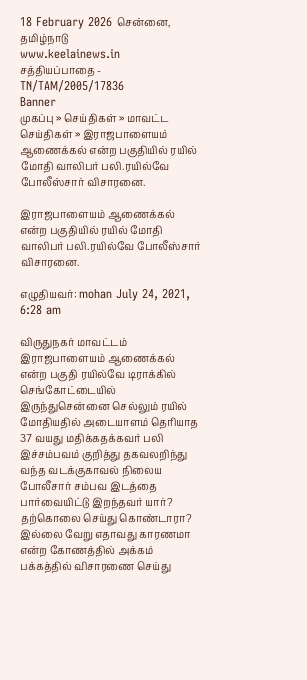18 February 2026 சென்னை, தமிழ்நாடு
www.keelainews.in
சத்தியப்பாதை - TN/TAM/2005/17836
Banner
முகப்பு » செய்திகள் » மாவட்ட செய்திகள் » இராஜபாளையம் ஆணைக்கல் என்ற பகுதியில் ரயில் மோதி வாலிபர் பலி.ரயில்வே போலீஸ்சார் விசாரனை.

இராஜபாளையம் ஆணைக்கல் என்ற பகுதியில் ரயில் மோதி வாலிபர் பலி.ரயில்வே போலீஸ்சார் விசாரனை.

எழுதியவர்: mohan July 24, 2021, 6:28 am

விருதுநகர் மாவட்டம் இராஜபாளையம் ஆணைக்கல் என்ற பகுதி ரயில்வே டிராக்கில் செங்கோட்டையில் இருந்துசென்னை செல்லும் ரயில் மோதியதில் அடையாளம் தெரியாத 37 வயது மதிக்கதக்கவர் பலி இச்சம்பவம் குறித்து தகவலறிந்து வந்த வடக்குகாவல் நிலைய போலீசார் சம்பவ இடத்தை பார்வையிட்டு இறந்தவர் யார்? தற்கொலை செய்து கொண்டாரா? இல்லை வேறு எதாவது காரணமா என்ற கோணத்தில் அக்கம் பக்கத்தில் விசாரணை செய்து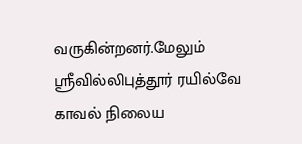வருகின்றனர்.மேலும் ஸ்ரீவில்லிபுத்தூர் ரயில்வே காவல் நிலைய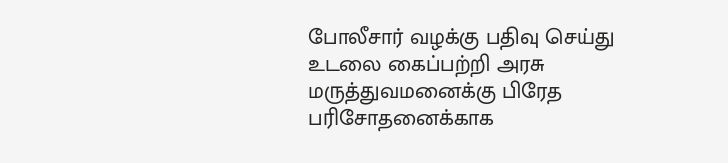போலீசார் வழக்கு பதிவு செய்து உடலை கைப்பற்றி அரசு மருத்துவமனைக்கு பிரேத பரிசோதனைக்காக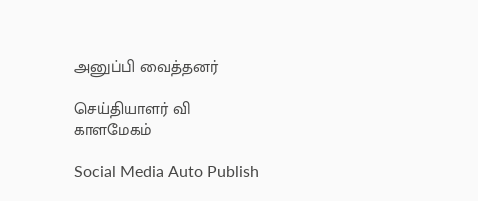அனுப்பி வைத்தனர்

செய்தியாளர் வி காளமேகம்

Social Media Auto Publish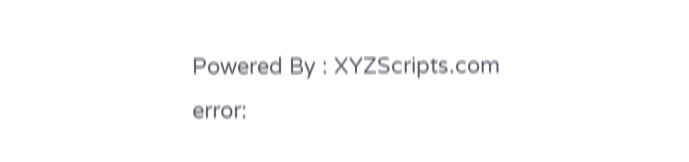Powered By : XYZScripts.com
error: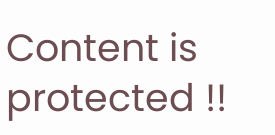Content is protected !!